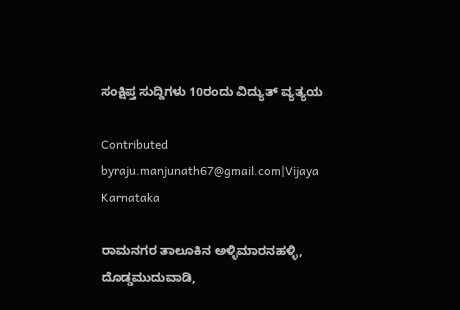ಸಂಕ್ಷಿಪ್ತ ಸುದ್ದಿಗಳು 10ರಂದು ವಿದ್ಯುತ್ ವ್ಯತ್ಯಯ

Contributed byraju.manjunath67@gmail.com|Vijaya Karnataka

ರಾಮನಗರ ತಾಲೂಕಿನ ಅಳ್ಳಿಮಾರನಹಳ್ಳಿ, ದೊಡ್ಡಮುದುವಾಡಿ,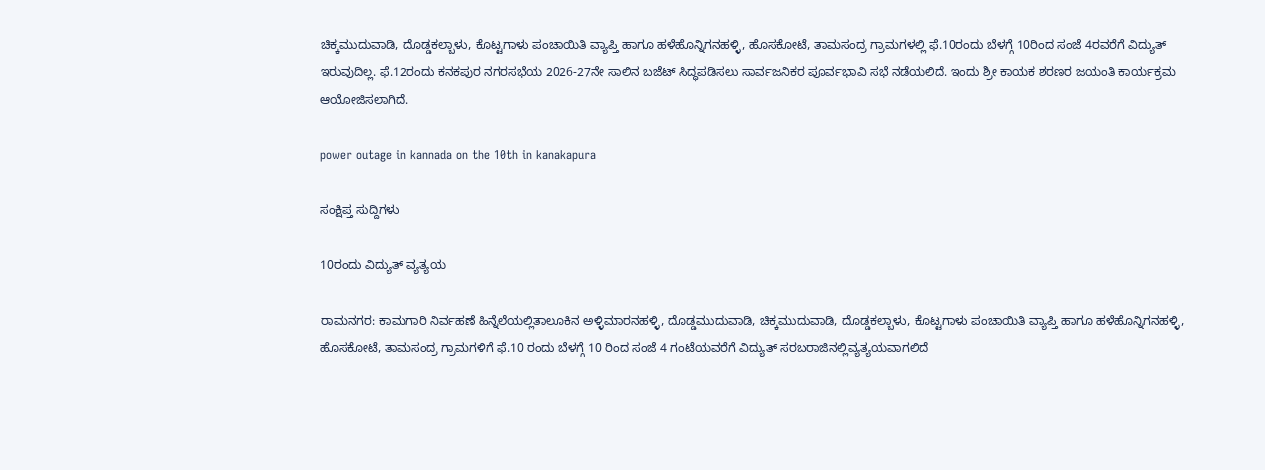ಚಿಕ್ಕಮುದುವಾಡಿ, ದೊಡ್ಡಕಲ್ಬಾಳು, ಕೊಟ್ಟಗಾಳು ಪಂಚಾಯಿತಿ ವ್ಯಾಪ್ತಿ ಹಾಗೂ ಹಳೆಹೊನ್ನಿಗನಹಳ್ಳಿ, ಹೊಸಕೋಟೆ, ತಾಮಸಂದ್ರ ಗ್ರಾಮಗಳಲ್ಲಿ ಫೆ.10ರಂದು ಬೆಳಗ್ಗೆ 10ರಿಂದ ಸಂಜೆ 4ರವರೆಗೆ ವಿದ್ಯುತ್ ಇರುವುದಿಲ್ಲ. ಫೆ.12ರಂದು ಕನಕಪುರ ನಗರಸಭೆಯ 2026-27ನೇ ಸಾಲಿನ ಬಜೆಟ್ ಸಿದ್ಧಪಡಿಸಲು ಸಾರ್ವಜನಿಕರ ಪೂರ್ವಭಾವಿ ಸಭೆ ನಡೆಯಲಿದೆ. ಇಂದು ಶ್ರೀ ಕಾಯಕ ಶರಣರ ಜಯಂತಿ ಕಾರ್ಯಕ್ರಮ ಆಯೋಜಿಸಲಾಗಿದೆ.

power outage in kannada on the 10th in kanakapura

ಸಂಕ್ಷಿಪ್ತ ಸುದ್ದಿಗಳು

10ರಂದು ವಿದ್ಯುತ್ ವ್ಯತ್ಯಯ

ರಾಮನಗರ: ಕಾಮಗಾರಿ ನಿರ್ವಹಣೆ ಹಿನ್ನೆಲೆಯಲ್ಲಿತಾಲೂಕಿನ ಅಳ್ಳಿಮಾರನಹಳ್ಳಿ, ದೊಡ್ಡಮುದುವಾಡಿ, ಚಿಕ್ಕಮುದುವಾಡಿ, ದೊಡ್ಡಕಲ್ಬಾಳು, ಕೊಟ್ಟಗಾಳು ಪಂಚಾಯಿತಿ ವ್ಯಾಪ್ತಿ ಹಾಗೂ ಹಳೆಹೊನ್ನಿಗನಹಳ್ಳಿ, ಹೊಸಕೋಟೆ, ತಾಮಸಂದ್ರ ಗ್ರಾಮಗಳಿಗೆ ಫೆ.10 ರಂದು ಬೆಳಗ್ಗೆ 10 ರಿಂದ ಸಂಜೆ 4 ಗಂಟೆಯವರೆಗೆ ವಿದ್ಯುತ್ ಸರಬರಾಜಿನಲ್ಲಿವ್ಯತ್ಯಯವಾಗಲಿದೆ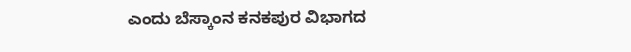ಎಂದು ಬೆಸ್ಕಾಂನ ಕನಕಪುರ ವಿಭಾಗದ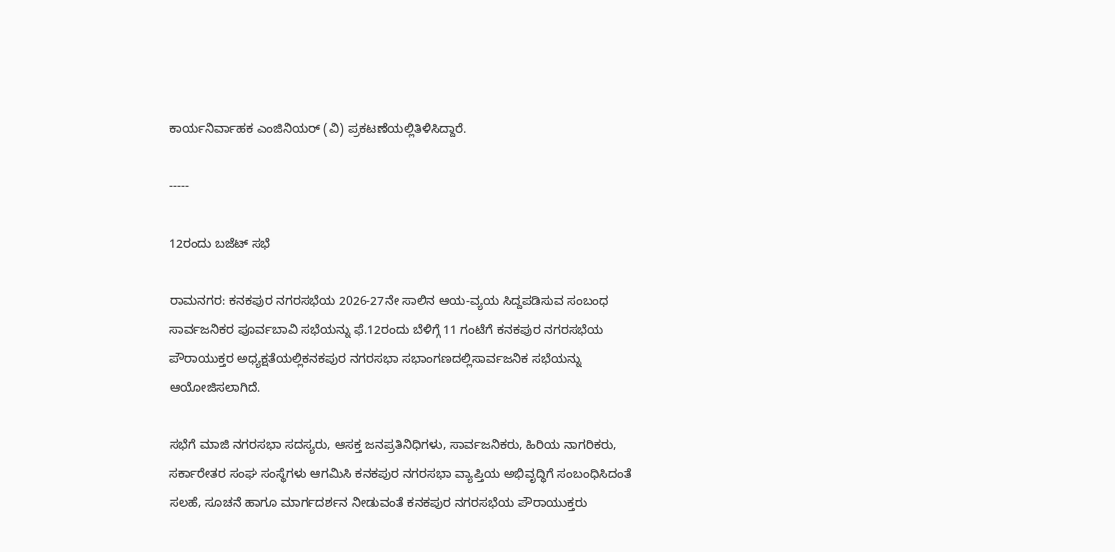ಕಾರ್ಯನಿರ್ವಾಹಕ ಎಂಜಿನಿಯರ್ (ವಿ) ಪ್ರಕಟಣೆಯಲ್ಲಿತಿಳಿಸಿದ್ದಾರೆ.

-----

12ರಂದು ಬಜೆಟ್ ಸಭೆ

ರಾಮನಗರ: ಕನಕಪುರ ನಗರಸಭೆಯ 2026-27ನೇ ಸಾಲಿನ ಆಯ-ವ್ಯಯ ಸಿದ್ದಪಡಿಸುವ ಸಂಬಂಧ ಸಾರ್ವಜನಿಕರ ಪೂರ್ವಬಾವಿ ಸಭೆಯನ್ನು ಫೆ.12ರಂದು ಬೆಳಿಗ್ಗೆ 11 ಗಂಟೆಗೆ ಕನಕಪುರ ನಗರಸಭೆಯ ಪೌರಾಯುಕ್ತರ ಅಧ್ಯಕ್ಷತೆಯಲ್ಲಿಕನಕಪುರ ನಗರಸಭಾ ಸಭಾಂಗಣದಲ್ಲಿಸಾರ್ವಜನಿಕ ಸಭೆಯನ್ನು ಆಯೋಜಿಸಲಾಗಿದೆ.

ಸಭೆಗೆ ಮಾಜಿ ನಗರಸಭಾ ಸದಸ್ಯರು, ಆಸಕ್ತ ಜನಪ್ರತಿನಿಧಿಗಳು, ಸಾರ್ವಜನಿಕರು, ಹಿರಿಯ ನಾಗರಿಕರು, ಸರ್ಕಾರೇತರ ಸಂಘ ಸಂಸ್ಥೆಗಳು ಆಗಮಿಸಿ ಕನಕಪುರ ನಗರಸಭಾ ವ್ಯಾಪ್ತಿಯ ಅಭಿವೃದ್ಧಿಗೆ ಸಂಬಂಧಿಸಿದಂತೆ ಸಲಹೆ, ಸೂಚನೆ ಹಾಗೂ ಮಾರ್ಗದರ್ಶನ ನೀಡುವಂತೆ ಕನಕಪುರ ನಗರಸಭೆಯ ಪೌರಾಯುಕ್ತರು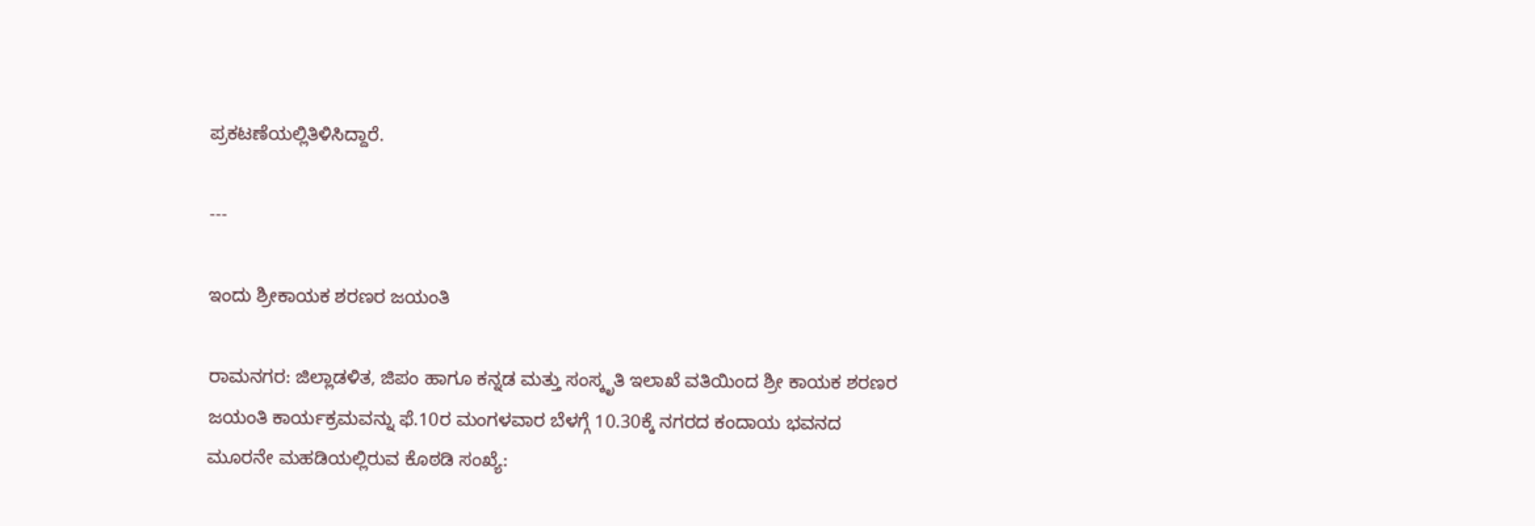ಪ್ರಕಟಣೆಯಲ್ಲಿತಿಳಿಸಿದ್ದಾರೆ.

---

ಇಂದು ಶ್ರೀಕಾಯಕ ಶರಣರ ಜಯಂತಿ

ರಾಮನಗರ: ಜಿಲ್ಲಾಡಳಿತ, ಜಿಪಂ ಹಾಗೂ ಕನ್ನಡ ಮತ್ತು ಸಂಸ್ಕೃತಿ ಇಲಾಖೆ ವತಿಯಿಂದ ಶ್ರೀ ಕಾಯಕ ಶರಣರ ಜಯಂತಿ ಕಾರ್ಯಕ್ರಮವನ್ನು ಫೆ.10ರ ಮಂಗಳವಾರ ಬೆಳಗ್ಗೆ 10.30ಕ್ಕೆ ನಗರದ ಕಂದಾಯ ಭವನದ ಮೂರನೇ ಮಹಡಿಯಲ್ಲಿರುವ ಕೊಠಡಿ ಸಂಖ್ಯೆ: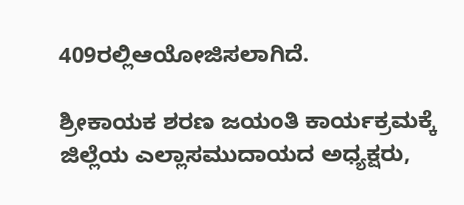409ರಲ್ಲಿಆಯೋಜಿಸಲಾಗಿದೆ.

ಶ್ರೀಕಾಯಕ ಶರಣ ಜಯಂತಿ ಕಾರ್ಯಕ್ರಮಕ್ಕೆ ಜಿಲ್ಲೆಯ ಎಲ್ಲಾಸಮುದಾಯದ ಅಧ್ಯಕ್ಷರು,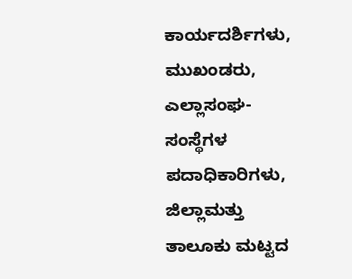ಕಾರ್ಯದರ್ಶಿಗಳು, ಮುಖಂಡರು, ಎಲ್ಲಾಸಂಘ-ಸಂಸ್ಥೆಗಳ ಪದಾಧಿಕಾರಿಗಳು, ಜಿಲ್ಲಾಮತ್ತು ತಾಲೂಕು ಮಟ್ಟದ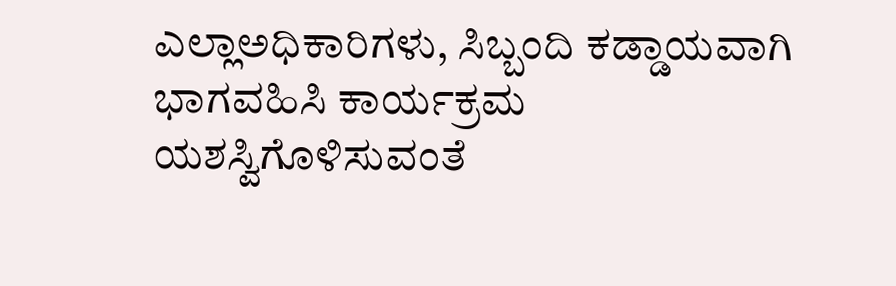ಎಲ್ಲಾಅಧಿಕಾರಿಗಳು, ಸಿಬ್ಬಂದಿ ಕಡ್ಡಾಯವಾಗಿ ಭಾಗವಹಿಸಿ ಕಾರ್ಯಕ್ರಮ ಯಶಸ್ವಿಗೊಳಿಸುವಂತೆ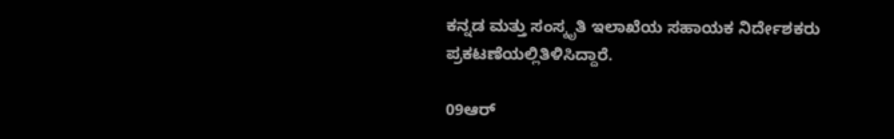ಕನ್ನಡ ಮತ್ತು ಸಂಸ್ಕೃತಿ ಇಲಾಖೆಯ ಸಹಾಯಕ ನಿರ್ದೇಶಕರು ಪ್ರಕಟಣೆಯಲ್ಲಿತಿಳಿಸಿದ್ದಾರೆ.

09ಆರ್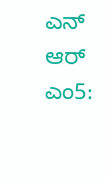ಎನ್ ಆರ್ ಎಂ5: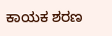ಕಾಯಕ ಶರಣ